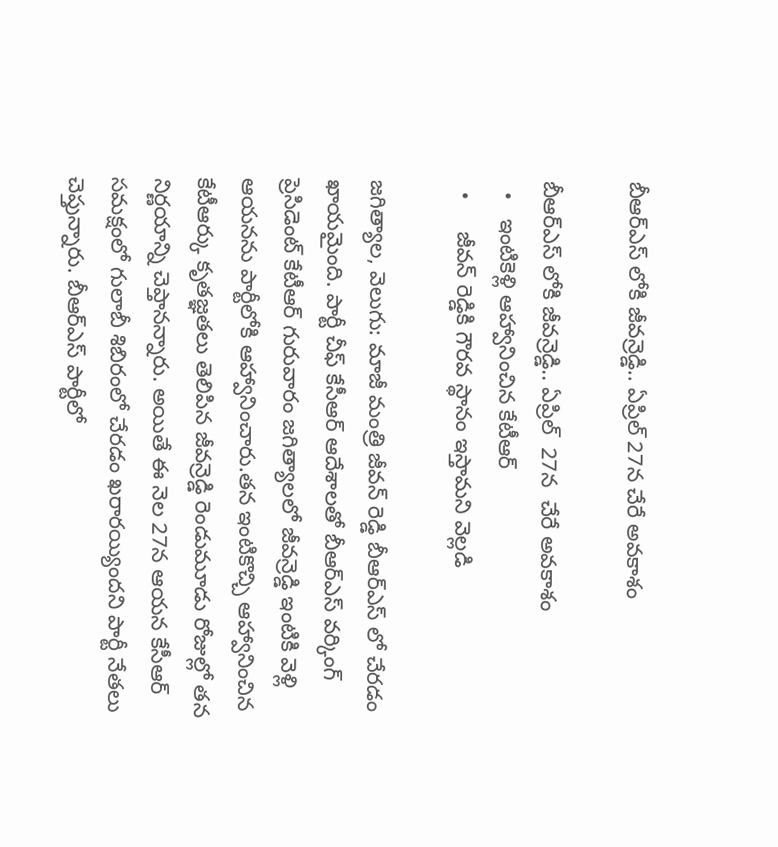బీఆర్ఎస్ లోకి జీవన్రెడ్డి.. ఏప్రిల్ 27న చేరే అవకాశం

బీఆర్ఎస్ లోకి జీవన్రెడ్డి.. ఏప్రిల్  27న  చేరే అవకాశం
  •   ఇంటికెళ్లి ఆహ్వానించిన కేటీఆర్
  •     జీవన్ రెడ్డికి గౌరవ స్థానం ఇస్తామని వెల్లడి

జగిత్యాల, వెలుగు: మాజీ మంత్రి జీవన్ రెడ్డి బీఆర్ఎస్ లో చేరడం ఖాయమైంది. పార్టీ చీఫ్ కేసీఆర్ ఆదేశాలతో బీఆర్ఎస్ వర్కింగ్ ప్రెసిడెంట్ కేటీఆర్ గురువారం జగిత్యాలలో జీవన్రెడ్డి ఇంటికి వెళ్లి ఆయనను పార్టీలోకి ఆహ్వానించారు.తన ఇంటికొచ్చి ఆహ్వానించిన కేటీఆర్కు కృతజ్ఞతలు తెలిపిన జీవన్రెడ్డి రెండుమూడు రోజుల్లో తన నిర్ణయాన్ని చెప్తానన్నారు. అయితే ఈ నెల 27న ఆయన కేసీఆర్ సమక్షంలో గులాబీ శిబిరంలో చేరడం ఖరారయ్యిందని పార్టీ నేతలు చెప్తున్నారు. బీఆర్ఎస్ పార్టీలో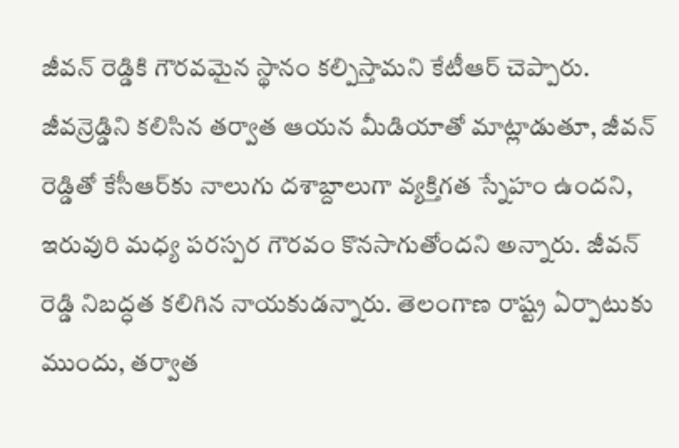జీవన్ రెడ్డికి గౌరవమైన స్థానం కల్పిస్తామని కేటీఆర్ చెప్పారు. జీవన్రెడ్డిని కలిసిన తర్వాత ఆయన మీడియాతో మాట్లాడుతూ, జీవన్ రెడ్డితో కేసీఆర్‌‌‌‌‌‌‌‌కు నాలుగు దశాబ్దాలుగా వ్యక్తిగత స్నేహం ఉందని, ఇరువురి మధ్య పరస్పర గౌరవం కొనసాగుతోందని అన్నారు. జీవన్ రెడ్డి నిబద్ధత కలిగిన నాయకుడన్నారు. తెలంగాణ రాష్ట్ర ఏర్పాటుకు ముందు, తర్వాత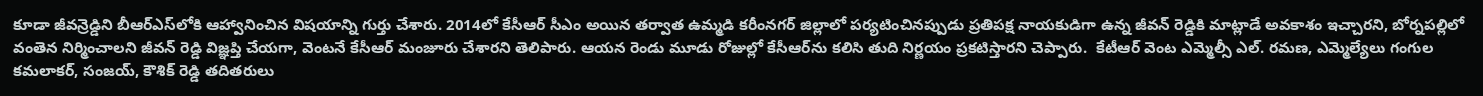కూడా జీవన్రెడ్డిని బీఆర్ఎస్‌‌‌‌‌‌‌‌లోకి ఆహ్వానించిన విషయాన్ని గుర్తు చేశారు. 2014లో కేసీఆర్ సీఎం అయిన తర్వాత ఉమ్మడి కరీంనగర్ జిల్లాలో పర్యటించినప్పుడు ప్రతిపక్ష నాయకుడిగా ఉన్న జీవన్ రెడ్డికి మాట్లాడే అవకాశం ఇచ్చారని, బోర్నపల్లిలో వంతెన నిర్మించాలని జీవన్ రెడ్డి విజ్ఞప్తి చేయగా, వెంటనే కేసీఆర్ మంజూరు చేశారని తెలిపారు. ఆయన రెండు మూడు రోజుల్లో కేసీఆర్‌‌‌‌‌‌‌‌ను కలిసి తుది నిర్ణయం ప్రకటిస్తారని చెప్పారు.  కేటీఆర్ వెంట ఎమ్మెల్సీ ఎల్. రమణ, ఎమ్మెల్యేలు గంగుల కమలాకర్, సంజయ్, కౌశిక్ రెడ్డి తదితరులు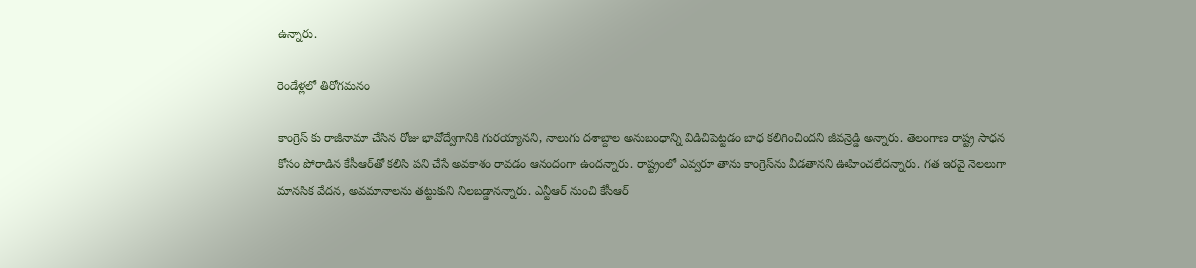ఉన్నారు.

రెండేళ్లలో తిరోగమనం

కాంగ్రెస్ కు రాజీనామా చేసిన రోజు భావోద్వేగానికి గురయ్యానని, నాలుగు దశాబ్దాల అనుబంధాన్ని విడిచిపెట్టడం బాధ కలిగించిందని జీవన్రెడ్డి అన్నారు. తెలంగాణ రాష్ట్ర సాధన కోసం పోరాడిన కేసీఆర్‌‌‌‌‌‌‌‌తో కలిసి పని చేసే అవకాశం రావడం ఆనందంగా ఉందన్నారు. రాష్ట్రంలో ఎవ్వరూ తాను కాంగ్రెస్‌‌‌‌‌‌‌‌ను వీడతానని ఊహించలేదన్నారు. గత ఇరవై నెలలుగా మానసిక వేదన, అవమానాలను తట్టుకుని నిలబడ్డానన్నారు. ఎన్టీఆర్ నుంచి కేసీఆర్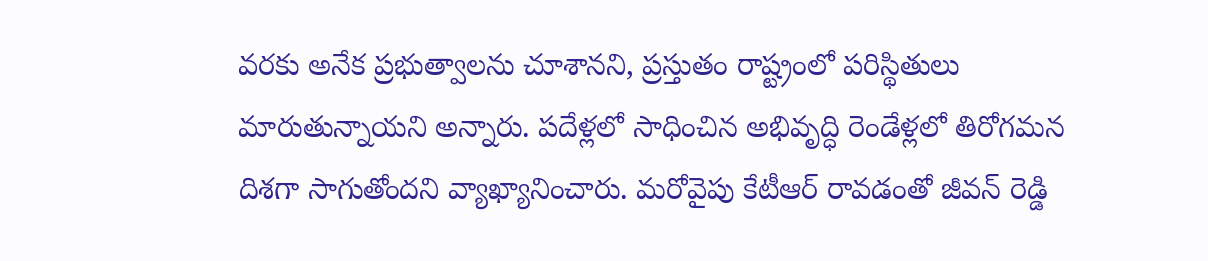వరకు అనేక ప్రభుత్వాలను చూశానని, ప్రస్తుతం రాష్ట్రంలో పరిస్థితులు మారుతున్నాయని అన్నారు. పదేళ్లలో సాధించిన అభివృద్ధి రెండేళ్లలో తిరోగమన దిశగా సాగుతోందని వ్యాఖ్యానించారు. మరోవైపు కేటీఆర్ రావడంతో జీవన్ రెడ్డి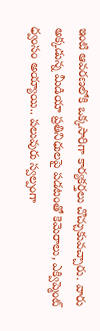ఇంటి ఆవరణలోకి ఒక్కసారిగా కార్యకర్తలు చొచ్చుకువచ్చారు. వారు అక్కడున్న మీడియా ప్రతినిధులపై పడటంతో కెమెరాలు, ఎక్విప్మెంట్ ధ్వంసం అయ్యాయి.. పలువురు స్వల్పంగా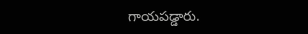గాయపడ్డారు.